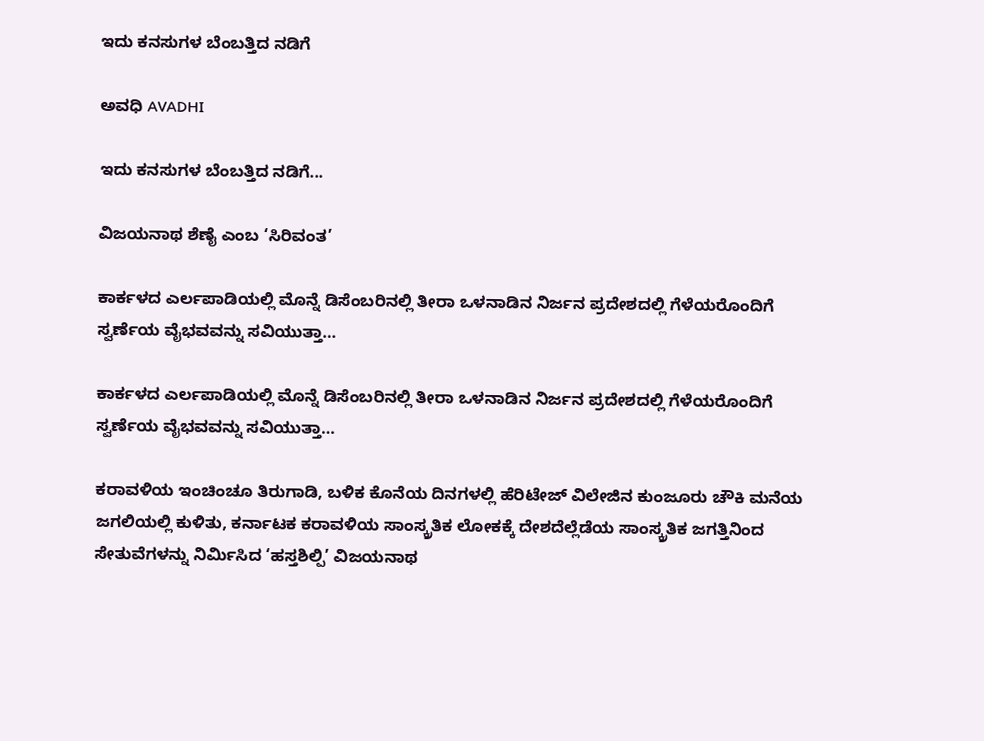ಇದು ಕನಸುಗಳ ಬೆಂಬತ್ತಿದ ನಡಿಗೆ‍

ಅವಧಿ AVADHI

ಇದು ಕನಸುಗಳ ಬೆಂಬತ್ತಿದ ನಡಿಗೆ...

ವಿಜಯನಾಥ ಶೆಣೈ ಎಂಬ ‘ಸಿರಿವಂತ’

ಕಾರ್ಕಳದ ಎರ್ಲಪಾಡಿಯಲ್ಲಿ ಮೊನ್ನೆ ಡಿಸೆಂಬರಿನಲ್ಲಿ ತೀರಾ ಒಳನಾಡಿನ ನಿರ್ಜನ ಪ್ರದೇಶದಲ್ಲಿ ಗೆಳೆಯರೊಂದಿಗೆ ಸ್ವರ್ಣೆಯ ವೈಭವವನ್ನು ಸವಿಯುತ್ತಾ…

ಕಾರ್ಕಳದ ಎರ್ಲಪಾಡಿಯಲ್ಲಿ ಮೊನ್ನೆ ಡಿಸೆಂಬರಿನಲ್ಲಿ ತೀರಾ ಒಳನಾಡಿನ ನಿರ್ಜನ ಪ್ರದೇಶದಲ್ಲಿ ಗೆಳೆಯರೊಂದಿಗೆ ಸ್ವರ್ಣೆಯ ವೈಭವವನ್ನು ಸವಿಯುತ್ತಾ…

ಕರಾವಳಿಯ ಇಂಚಿಂಚೂ ತಿರುಗಾಡಿ, ಬಳಿಕ ಕೊನೆಯ ದಿನಗಳಲ್ಲಿ ಹೆರಿಟೇಜ್ ವಿಲೇಜಿನ ಕುಂಜೂರು ಚೌಕಿ ಮನೆಯ ಜಗಲಿಯಲ್ಲಿ ಕುಳಿತು, ಕರ್ನಾಟಕ ಕರಾವಳಿಯ ಸಾಂಸ್ಕ್ರತಿಕ ಲೋಕಕ್ಕೆ ದೇಶದೆಲ್ಲೆಡೆಯ ಸಾಂಸ್ಕ್ರತಿಕ ಜಗತ್ತಿನಿಂದ ಸೇತುವೆಗಳನ್ನು ನಿರ್ಮಿಸಿದ ‘ಹಸ್ತಶಿಲ್ಪಿ’ ವಿಜಯನಾಥ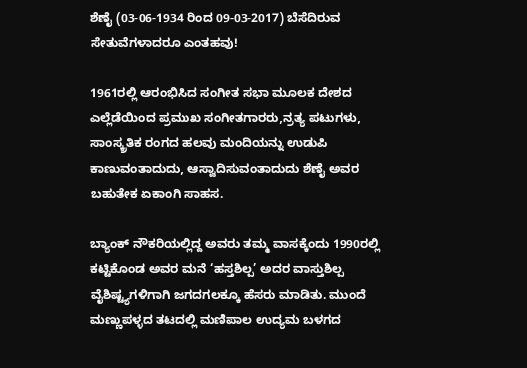ಶೆಣೈ (03-06-1934 ರಿಂದ 09-03-2017) ಬೆಸೆದಿರುವ ಸೇತುವೆಗಳಾದರೂ ಎಂತಹವು!

1961ರಲ್ಲಿ ಆರಂಭಿಸಿದ ಸಂಗೀತ ಸಭಾ ಮೂಲಕ ದೇಶದ ಎಲ್ಲೆಡೆಯಿಂದ ಪ್ರಮುಖ ಸಂಗೀತಗಾರರು,ನ್ರತ್ಯ ಪಟುಗಳು, ಸಾಂಸ್ಕ್ರತಿಕ ರಂಗದ ಹಲವು ಮಂದಿಯನ್ನು ಉಡುಪಿ ಕಾಣುವಂತಾದುದು, ಆಸ್ವಾದಿಸುವಂತಾದುದು ಶೆಣೈ ಅವರ ಬಹುತೇಕ ಏಕಾಂಗಿ ಸಾಹಸ.

ಬ್ಯಾಂಕ್ ನೌಕರಿಯಲ್ಲಿದ್ದ ಅವರು ತಮ್ಮ ವಾಸಕ್ಕೆಂದು 1990ರಲ್ಲಿ ಕಟ್ಟಿಕೊಂಡ ಅವರ ಮನೆ ‘ಹಸ್ತಶಿಲ್ಪ’ ಅದರ ವಾಸ್ತುಶಿಲ್ಪ ವೈಶಿಷ್ಟ್ಯಗಳಿಗಾಗಿ ಜಗದಗಲಕ್ಕೂ ಹೆಸರು ಮಾಡಿತು. ಮುಂದೆ ಮಣ್ಣುಪಳ್ಳದ ತಟದಲ್ಲಿ ಮಣಿಪಾಲ ಉದ್ಯಮ ಬಳಗದ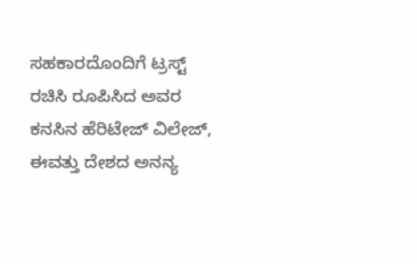ಸಹಕಾರದೊಂದಿಗೆ ಟ್ರಸ್ಟ್ ರಚಿಸಿ ರೂಪಿಸಿದ ಅವರ ಕನಸಿನ ಹೆರಿಟೇಜ್ ವಿಲೇಜ್, ಈವತ್ತು ದೇಶದ ಅನನ್ಯ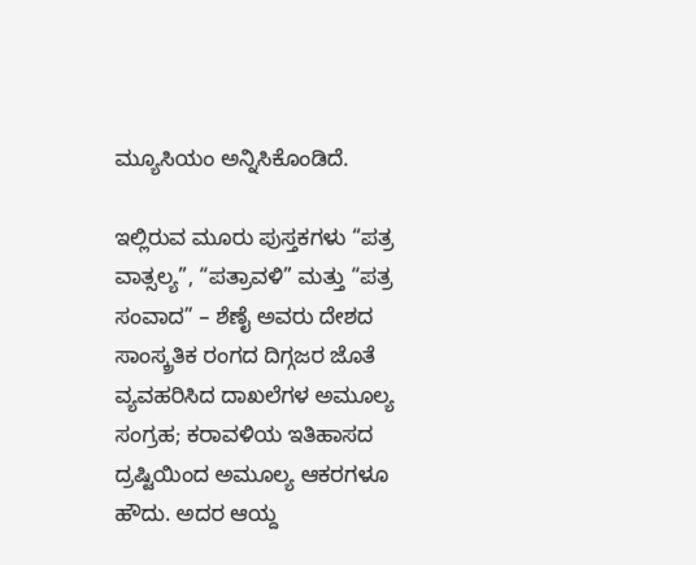ಮ್ಯೂಸಿಯಂ ಅನ್ನಿಸಿಕೊಂಡಿದೆ.

ಇಲ್ಲಿರುವ ಮೂರು ಪುಸ್ತಕಗಳು “ಪತ್ರ ವಾತ್ಸಲ್ಯ”, “ಪತ್ರಾವಳಿ” ಮತ್ತು “ಪತ್ರ ಸಂವಾದ” – ಶೆಣೈ ಅವರು ದೇಶದ ಸಾಂಸ್ಕ್ರತಿಕ ರಂಗದ ದಿಗ್ಗಜರ ಜೊತೆ ವ್ಯವಹರಿಸಿದ ದಾಖಲೆಗಳ ಅಮೂಲ್ಯ ಸಂಗ್ರಹ; ಕರಾವಳಿಯ ಇತಿಹಾಸದ ದ್ರಷ್ಟಿಯಿಂದ ಅಮೂಲ್ಯ ಆಕರಗಳೂ ಹೌದು. ಅದರ ಆಯ್ದ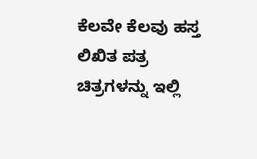ಕೆಲವೇ ಕೆಲವು ಹಸ್ತ ಲಿಖಿತ ಪತ್ರ ಚಿತ್ರಗಳನ್ನು ಇಲ್ಲಿ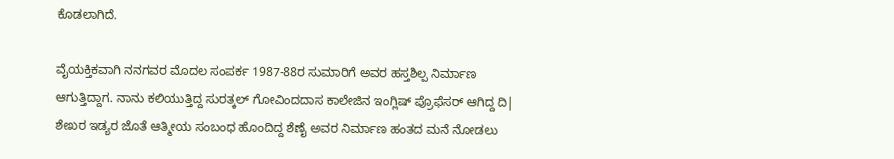ಕೊಡಲಾಗಿದೆ.

ವೈಯಕ್ತಿಕವಾಗಿ ನನಗವರ ಮೊದಲ ಸಂಪರ್ಕ 1987-88ರ ಸುಮಾರಿಗೆ ಅವರ ಹಸ್ತಶಿಲ್ಪ ನಿರ್ಮಾಣ ಆಗುತ್ತಿದ್ದಾಗ. ನಾನು ಕಲಿಯುತ್ತಿದ್ದ ಸುರತ್ಕಲ್ ಗೋವಿಂದದಾಸ ಕಾಲೇಜಿನ ಇಂಗ್ಲಿಷ್ ಪ್ರೊಫೆಸರ್ ಆಗಿದ್ದ ದಿ| ಶೇಖರ ಇಡ್ಯರ ಜೊತೆ ಆತ್ಮೀಯ ಸಂಬಂಧ ಹೊಂದಿದ್ದ ಶೆಣೈ ಅವರ ನಿರ್ಮಾಣ ಹಂತದ ಮನೆ ನೋಡಲು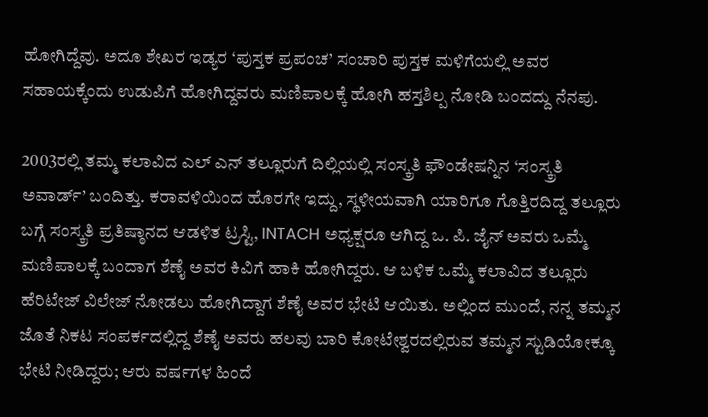ಹೋಗಿದ್ದೆವು. ಅದೂ ಶೇಖರ ಇಡ್ಯರ ‘ಪುಸ್ತಕ ಪ್ರಪಂಚ’ ಸಂಚಾರಿ ಪುಸ್ತಕ ಮಳಿಗೆಯಲ್ಲಿ ಅವರ ಸಹಾಯಕ್ಕೆಂದು ಉಡುಪಿಗೆ ಹೋಗಿದ್ದವರು ಮಣಿಪಾಲಕ್ಕೆ ಹೋಗಿ ಹಸ್ತಶಿಲ್ಪ ನೋಡಿ ಬಂದದ್ದು ನೆನಪು.

2003ರಲ್ಲಿ ತಮ್ಮ ಕಲಾವಿದ ಎಲ್ ಎನ್ ತಲ್ಲೂರುಗೆ ದಿಲ್ಲಿಯಲ್ಲಿ ಸಂಸ್ಕ್ರತಿ ಫೌಂಡೇಷನ್ನಿನ ‘ಸಂಸ್ಕ್ರತಿ ಅವಾರ್ಡ್’ ಬಂದಿತ್ತು. ಕರಾವಳಿಯಿಂದ ಹೊರಗೇ ಇದ್ದು, ಸ್ಥಳೀಯವಾಗಿ ಯಾರಿಗೂ ಗೊತ್ತಿರದಿದ್ದ ತಲ್ಲೂರು ಬಗ್ಗೆ ಸಂಸ್ಕ್ರತಿ ಪ್ರತಿಷ್ಠಾನದ ಆಡಳಿತ ಟ್ರಸ್ಟಿ, INTACH ಅಧ್ಯಕ್ಷರೂ ಆಗಿದ್ದ ಒ. ಪಿ. ಜೈನ್ ಅವರು ಒಮ್ಮೆ ಮಣಿಪಾಲಕ್ಕೆ ಬಂದಾಗ ಶೆಣೈ ಅವರ ಕಿವಿಗೆ ಹಾಕಿ ಹೋಗಿದ್ದರು. ಆ ಬಳಿಕ ಒಮ್ಮೆ ಕಲಾವಿದ ತಲ್ಲೂರು ಹೆರಿಟೇಜ್ ವಿಲೇಜ್ ನೋಡಲು ಹೋಗಿದ್ದಾಗ ಶೆಣೈ ಅವರ ಭೇಟಿ ಆಯಿತು. ಅಲ್ಲಿಂದ ಮುಂದೆ, ನನ್ನ ತಮ್ಮನ ಜೊತೆ ನಿಕಟ ಸಂಪರ್ಕದಲ್ಲಿದ್ದ ಶೆಣೈ ಅವರು ಹಲವು ಬಾರಿ ಕೋಟೇಶ್ವರದಲ್ಲಿರುವ ತಮ್ಮನ ಸ್ಟುಡಿಯೋಕ್ಕೂ ಭೇಟಿ ನೀಡಿದ್ದರು; ಆರು ವರ್ಷಗಳ ಹಿಂದೆ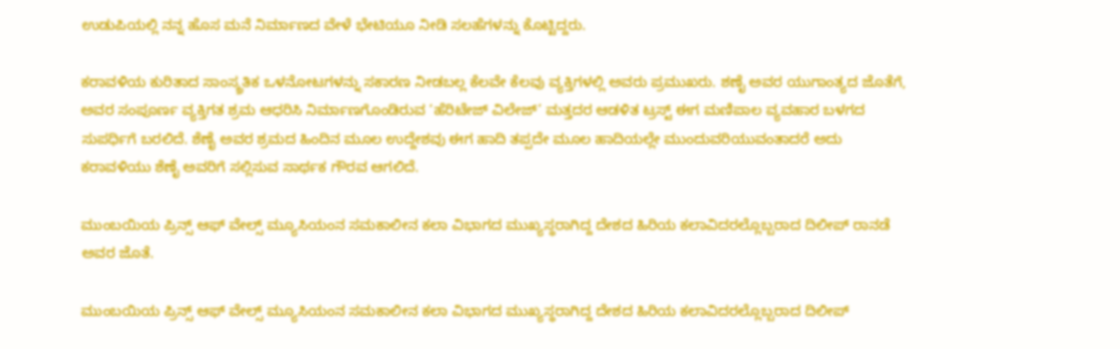ಉಡುಪಿಯಲ್ಲಿ ನನ್ನ ಹೊಸ ಮನೆ ನಿರ್ಮಾಣದ ವೇಳೆ ಭೇಟಿಯೂ ನೀಡಿ ಸಲಹೆಗಳನ್ನು ಕೊಟ್ಟಿದ್ದರು.

ಕರಾವಳಿಯ ಕುರಿತಾದ ಸಾಂಸ್ಕ್ರತಿಕ ಒಳನೋಟಗಳನ್ನು ಸಕಾರಣ ನೀಡಬಲ್ಲ ಕೆಲವೇ ಕೆಲವು ವ್ಯಕ್ತಿಗಳಲ್ಲಿ ಅವರು ಪ್ರಮುಖರು. ಶಣೈ ಅವರ ಯುಗಾಂತ್ಯದ ಜೊತೆಗೆ, ಅವರ ಸಂಪೂರ್ಣ ವ್ಯಕ್ತಿಗತ ಶ್ರಮ ಆಧರಿಸಿ ನಿರ್ಮಾಣಗೊಂಡಿರುವ ‘ಹೆರಿಟೇಜ್ ವಿಲೇಜ್’ ಮತ್ತದರ ಆಡಳಿತ ಟ್ರಸ್ಟ್ ಈಗ ಮಣಿಪಾಲ ವ್ಯವಹಾರ ಬಳಗದ ಸುಪರ್ಧಿಗೆ ಬರಲಿದೆ. ಶೆಣೈ ಅವರ ಶ್ರಮದ ಹಿಂದಿನ ಮೂಲ ಉದ್ದೇಶವು ಈಗ ಹಾದಿ ತಪ್ಪದೇ ಮೂಲ ಹಾದಿಯಲ್ಲೇ ಮುಂದುವರಿಯುವಂತಾದರೆ ಅದು ಕರಾವಳಿಯು ಶೆಣೈ ಅವರಿಗೆ ಸಲ್ಲಿಸುವ ಸಾರ್ಥಕ ಗೌರವ ಆಗಲಿದೆ.

ಮುಂಬಯಿಯ ಪ್ರಿನ್ಸ್ ಆಫ್ ವೇಲ್ಸ್ ಮ್ಯೂಸಿಯಂನ ಸಮಕಾಲೀನ ಕಲಾ ವಿಭಾಗದ ಮುಖ್ಯಸ್ಥರಾಗಿದ್ದ ದೇಶದ ಹಿರಿಯ ಕಲಾವಿದರಲ್ಲೊಬ್ಬರಾದ ದಿಲೀಪ್ ರಾನಡೆ ಅವರ ಜೊತೆ.

ಮುಂಬಯಿಯ ಪ್ರಿನ್ಸ್ ಆಫ್ ವೇಲ್ಸ್ ಮ್ಯೂಸಿಯಂನ ಸಮಕಾಲೀನ ಕಲಾ ವಿಭಾಗದ ಮುಖ್ಯಸ್ಥರಾಗಿದ್ದ ದೇಶದ ಹಿರಿಯ ಕಲಾವಿದರಲ್ಲೊಬ್ಬರಾದ ದಿಲೀಪ್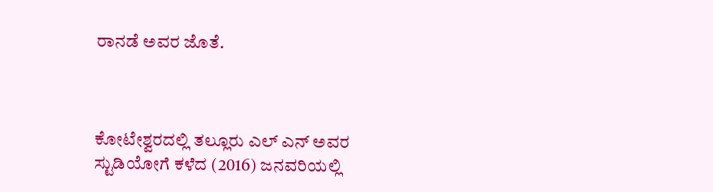ರಾನಡೆ ಅವರ ಜೊತೆ.



ಕೋಟೇಶ್ವರದಲ್ಲಿ ತಲ್ಲೂರು ಎಲ್ ಎನ್ ಅವರ ಸ್ಟುಡಿಯೋಗೆ ಕಳೆದ (2016) ಜನವರಿಯಲ್ಲಿ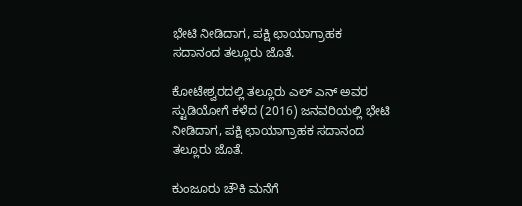ಭೇಟಿ ನೀಡಿದಾಗ, ಪಕ್ಷಿ ಛಾಯಾಗ್ರಾಹಕ ಸದಾನಂದ ತಲ್ಲೂರು ಜೊತೆ.

ಕೋಟೇಶ್ವರದಲ್ಲಿ ತಲ್ಲೂರು ಎಲ್ ಎನ್ ಅವರ ಸ್ಟುಡಿಯೋಗೆ ಕಳೆದ (2016) ಜನವರಿಯಲ್ಲಿ ಭೇಟಿ ನೀಡಿದಾಗ, ಪಕ್ಷಿ ಛಾಯಾಗ್ರಾಹಕ ಸದಾನಂದ ತಲ್ಲೂರು ಜೊತೆ.

ಕುಂಜೂರು ಚೌಕಿ ಮನೆಗೆ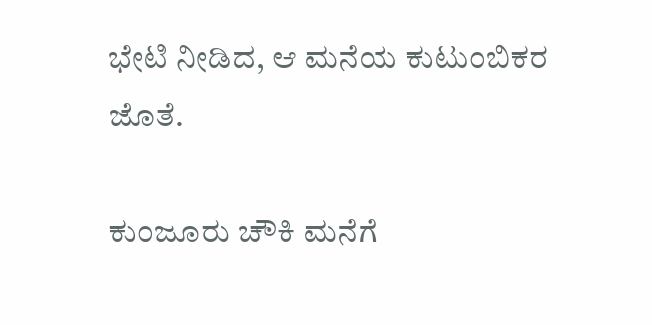ಭೇಟಿ ನೀಡಿದ, ಆ ಮನೆಯ ಕುಟುಂಬಿಕರ ಜೊತೆ.

ಕುಂಜೂರು ಚೌಕಿ ಮನೆಗೆ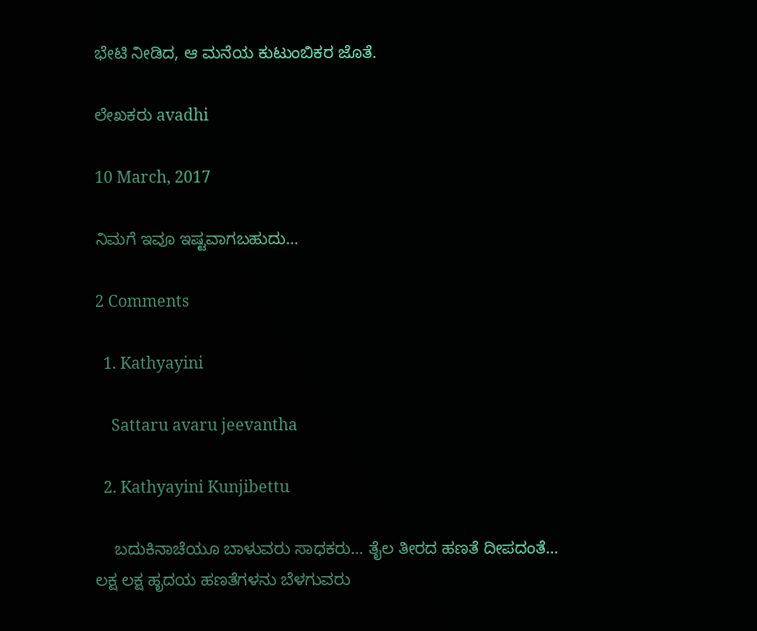ಭೇಟಿ ನೀಡಿದ, ಆ ಮನೆಯ ಕುಟುಂಬಿಕರ ಜೊತೆ.

ಲೇಖಕರು avadhi

10 March, 2017

ನಿಮಗೆ ಇವೂ ಇಷ್ಟವಾಗಬಹುದು…

2 Comments

  1. Kathyayini

    Sattaru avaru jeevantha

  2. Kathyayini Kunjibettu

    ಬದುಕಿನಾಚೆಯೂ ಬಾಳುವರು ಸಾಧಕರು… ತೈಲ ತೀರದ ಹಣತೆ ದೀಪದಂತೆ… ಲಕ್ಷ ಲಕ್ಷ ಹೃದಯ ಹಣತೆಗಳನು ಬೆಳಗುವರು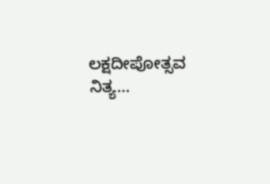ಲಕ್ಷದೀಪೋತ್ಸವ ನಿತ್ಯ…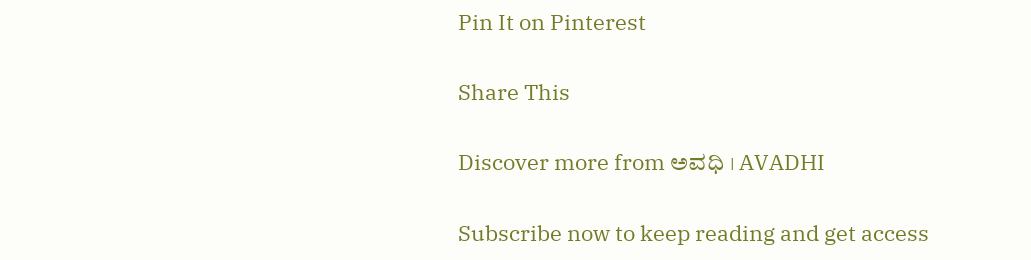Pin It on Pinterest

Share This

Discover more from ಅವಧಿ । AVADHI

Subscribe now to keep reading and get access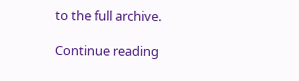to the full archive.

Continue reading